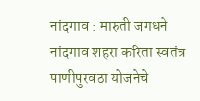नांदगाव : मारुती जगधने
नांदगाव शहरा करिता स्वतंत्र पाणीपुरवठा योजनेचे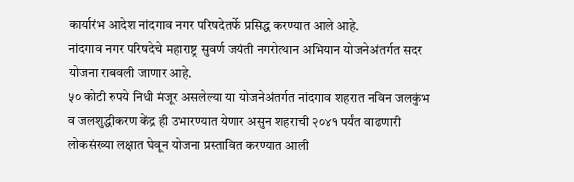कार्यारंभ आदेश नांदगाव नगर परिषदेतर्फे प्रसिद्ध करण्यात आले आहे.
नांदगाव नगर परिषदेचे महाराष्ट्र सुवर्ण जयंती नगरोत्थान अभियान योजनेअंतर्गत सदर योजना राबवली जाणार आहे.
५० कोटी रुपये निधी मंजूर असलेल्या या योजनेअंतर्गत नांदगाव शहरात नविन जलकुंभ व जलशुद्धीकरण केंद्र ही उभारण्यात येणार असुन शहराची २०४१ पर्यंत वाढणारी लोकसंख्या लक्षात घेवून योजना प्रस्तावित करण्यात आली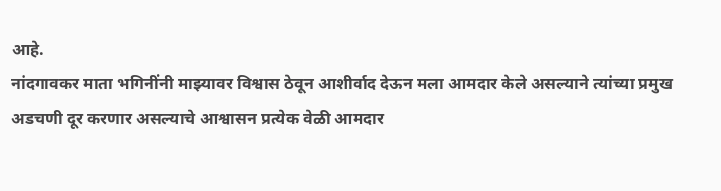आहे.
नांदगावकर माता भगिनींनी माझ्यावर विश्वास ठेवून आशीर्वाद देऊन मला आमदार केले असल्याने त्यांच्या प्रमुख अडचणी दूर करणार असल्याचे आश्वासन प्रत्येक वेळी आमदार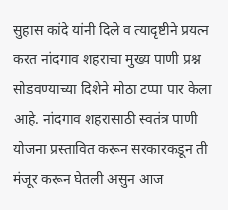सुहास कांदे यांनी दिले व त्यादृष्टीने प्रयत्न करत नांदगाव शहराचा मुख्य पाणी प्रश्न सोडवण्याच्या दिशेने मोठा टप्पा पार केला आहे. नांदगाव शहरासाठी स्वतंत्र पाणी योजना प्रस्तावित करून सरकारकडून ती मंजूर करून घेतली असुन आज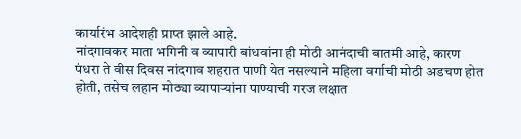कार्यारंभ आदेशही प्राप्त झाले आहे.
नांदगावकर माता भगिनी व व्यापारी बांधवांना ही मोठी आनंदाची बातमी आहे, कारण पंधरा ते वीस दिवस नांदगाव शहरात पाणी येत नसल्याने महिला वर्गाची मोठी अडचण होत होती, तसेच लहान मोठ्या व्यापाऱ्यांना पाण्याची गरज लक्षात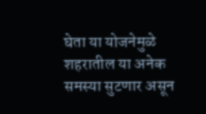घेता या योजनेमुळे शहरातील या अनेक समस्या सुटणार असून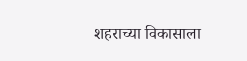शहराच्या विकासाला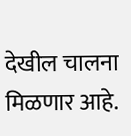देखील चालना मिळणार आहे.